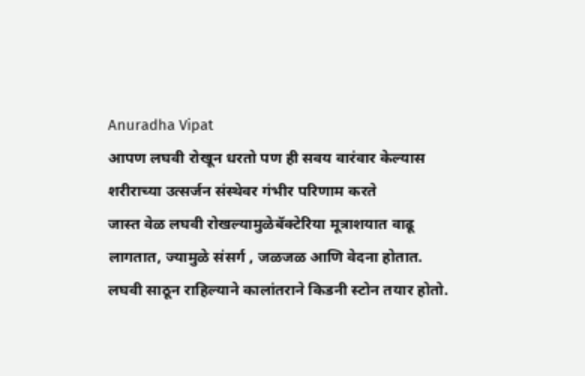Anuradha Vipat
आपण लघवी रोखून धरतो पण ही सवय वारंवार केल्यास शरीराच्या उत्सर्जन संस्थेवर गंभीर परिणाम करते
जास्त वेळ लघवी रोखल्यामुळेबॅक्टेरिया मूत्राशयात वाढू लागतात, ज्यामुळे संसर्ग , जळजळ आणि वेदना होतात.
लघवी साठून राहिल्याने कालांतराने किडनी स्टोन तयार होतो.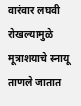वारंवार लघवी रोखल्यामुळे मूत्राशयाचे स्नायू ताणले जातात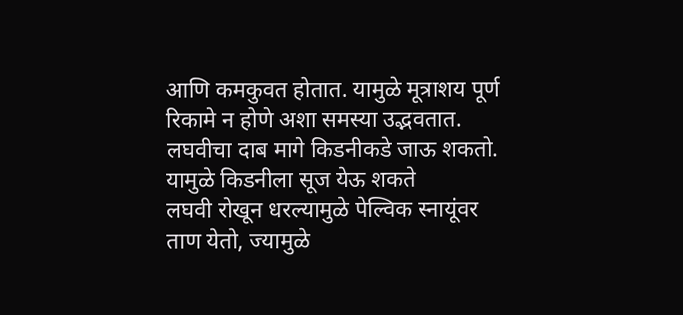आणि कमकुवत होतात. यामुळे मूत्राशय पूर्ण रिकामे न होणे अशा समस्या उद्भवतात.
लघवीचा दाब मागे किडनीकडे जाऊ शकतो. यामुळे किडनीला सूज येऊ शकते
लघवी रोखून धरल्यामुळे पेल्विक स्नायूंवर ताण येतो, ज्यामुळे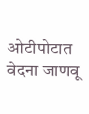ओटीपोटात वेदना जाणवू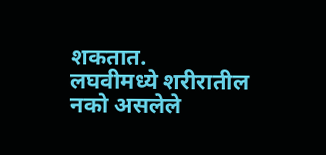शकतात.
लघवीमध्ये शरीरातील नको असलेले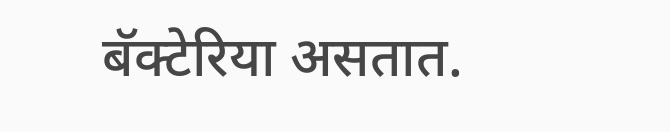बॅक्टेरिया असतात.